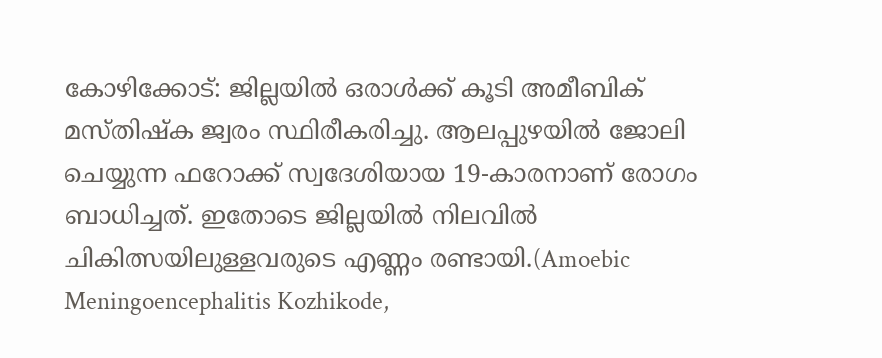കോഴിക്കോട്: ജില്ലയിൽ ഒരാൾക്ക് കൂടി അമീബിക് മസ്തിഷ്ക ജ്വരം സ്ഥിരീകരിച്ചു. ആലപ്പുഴയിൽ ജോലി ചെയ്യുന്ന ഫറോക്ക് സ്വദേശിയായ 19-കാരനാണ് രോഗം ബാധിച്ചത്. ഇതോടെ ജില്ലയിൽ നിലവിൽ ചികിത്സയിലുള്ളവരുടെ എണ്ണം രണ്ടായി.(Amoebic Meningoencephalitis Kozhikode,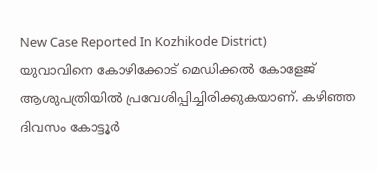New Case Reported In Kozhikode District)
യുവാവിനെ കോഴിക്കോട് മെഡിക്കൽ കോളേജ് ആശുപത്രിയിൽ പ്രവേശിപ്പിച്ചിരിക്കുകയാണ്. കഴിഞ്ഞ ദിവസം കോട്ടൂർ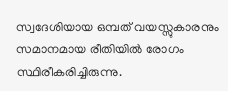സ്വദേശിയായ ഒമ്പത് വയസ്സുകാരനും സമാനമായ രീതിയിൽ രോഗം സ്ഥിരീകരിച്ചിരുന്നു.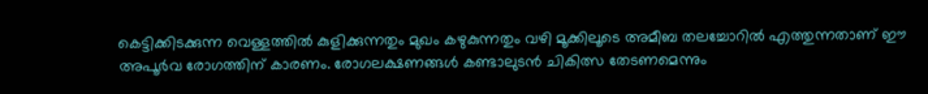കെട്ടിക്കിടക്കുന്ന വെള്ളത്തിൽ കുളിക്കുന്നതും മുഖം കഴുകുന്നതും വഴി മൂക്കിലൂടെ അമീബ തലച്ചോറിൽ എത്തുന്നതാണ് ഈ അപൂർവ രോഗത്തിന് കാരണം. രോഗലക്ഷണങ്ങൾ കണ്ടാലുടൻ ചികിത്സ തേടണമെന്നും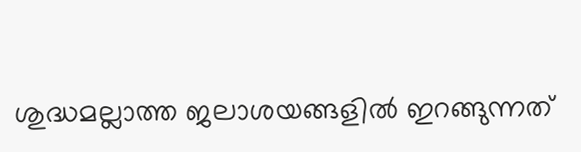ശുദ്ധമല്ലാത്ത ജലാശയങ്ങളിൽ ഇറങ്ങുന്നത്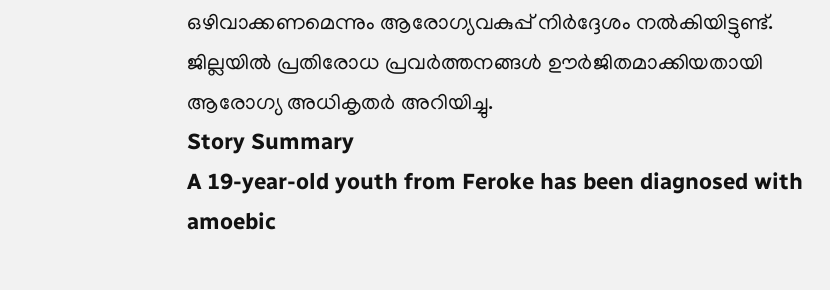ഒഴിവാക്കണമെന്നും ആരോഗ്യവകുപ്പ് നിർദ്ദേശം നൽകിയിട്ടുണ്ട്. ജില്ലയിൽ പ്രതിരോധ പ്രവർത്തനങ്ങൾ ഊർജിതമാക്കിയതായി ആരോഗ്യ അധികൃതർ അറിയിച്ചു.
Story Summary
A 19-year-old youth from Feroke has been diagnosed with amoebic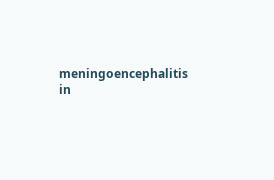meningoencephalitis in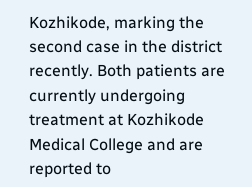Kozhikode, marking the second case in the district recently. Both patients are currently undergoing treatment at Kozhikode Medical College and are reported to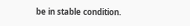be in stable condition.